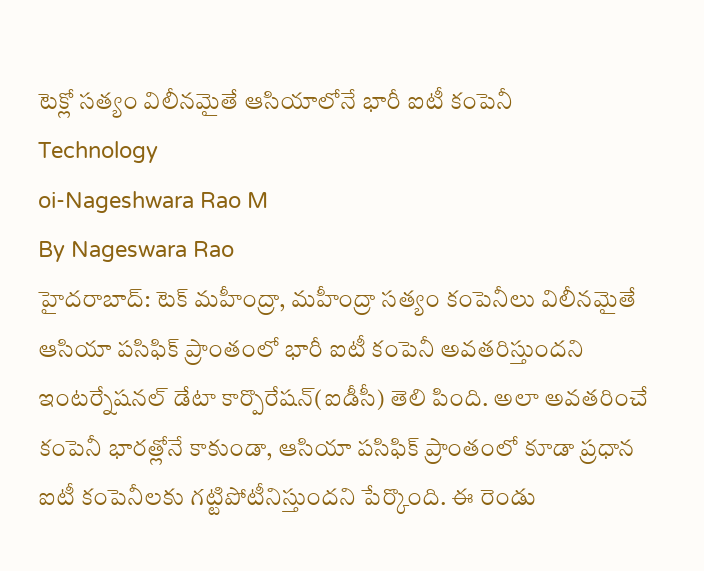టెక్లో సత్యం విలీనమైతే ఆసియాలోనే భారీ ఐటీ కంపెనీ
Technology
oi-Nageshwara Rao M
By Nageswara Rao
హైదరాబాద్: టెక్ మహీంద్రా, మహీంద్రా సత్యం కంపెనీలు విలీనమైతే ఆసియా పసిఫిక్ ప్రాంతంలో భారీ ఐటీ కంపెనీ అవతరిస్తుందని ఇంటర్నేషనల్ డేటా కార్పొరేషన్(ఐడీసీ) తెలి పింది. అలా అవతరించే కంపెనీ భారత్లోనే కాకుండా, ఆసియా పసిఫిక్ ప్రాంతంలో కూడా ప్రధాన ఐటీ కంపెనీలకు గట్టిపోటీనిస్తుందని పేర్కొంది. ఈ రెండు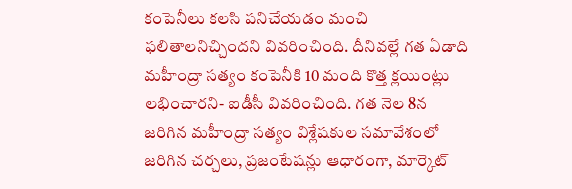కంపెనీలు కలసి పనిచేయడం మంచి ఫలితాలనిచ్చిందని వివరించింది. దీనివల్లే గత ఏడాది మహీంద్రా సత్యం కంపెనీకి 10 మంది కొత్త క్లయింట్లు లభించారని- ఐడీసీ వివరించింది. గత నెల 8న జరిగిన మహీంద్రా సత్యం విశ్లేషకుల సమావేశంలో జరిగిన చర్చలు, ప్రజంటేషన్లు ఆధారంగా, మార్కెట్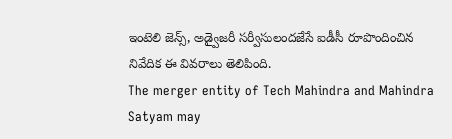ఇంటెలి జెన్స్, అడ్వైజరీ సర్వీసులందజేసే ఐడీసీ రూపొందించిన నివేదిక ఈ వివరాలు తెలిపింది.
The merger entity of Tech Mahindra and Mahindra Satyam may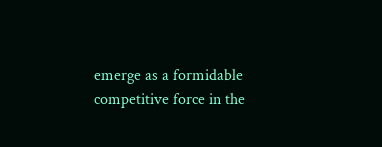emerge as a formidable competitive force in the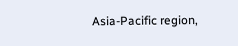Asia-Pacific region,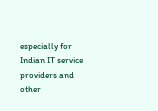especially for Indian IT service providers and other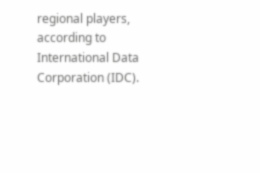regional players, according to International Data Corporation (IDC).